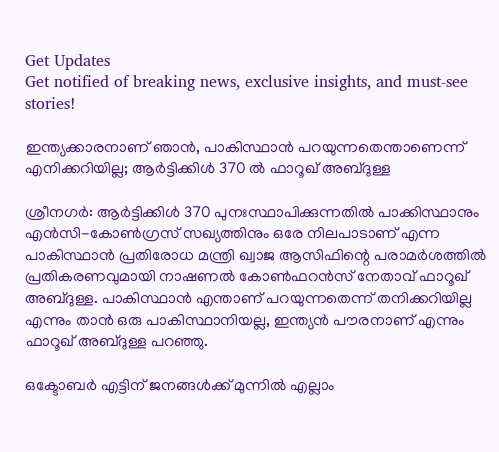Get Updates
Get notified of breaking news, exclusive insights, and must-see stories!

ഇന്ത്യക്കാരനാണ് ഞാന്‍, പാകിസ്ഥാന്‍ പറയുന്നതെന്താണെന്ന് എനിക്കറിയില്ല; ആര്‍ട്ടിക്കിള്‍ 370 ല്‍ ഫാറൂഖ് അബ്ദുള്ള

ശ്രീനഗര്‍: ആര്‍ട്ടിക്കിള്‍ 370 പുനഃസ്ഥാപിക്കുന്നതില്‍ പാക്കിസ്ഥാനും എന്‍സി-കോണ്‍ഗ്രസ് സഖ്യത്തിനും ഒരേ നിലപാടാണ് എന്ന പാകിസ്ഥാന്‍ പ്രതിരോധ മന്ത്രി ഖ്വാജ ആസിഫിന്റെ പരാമര്‍ശത്തില്‍ പ്രതികരണവുമായി നാഷണല്‍ കോണ്‍ഫറന്‍സ് നേതാവ് ഫാറൂഖ് അബ്ദുള്ള. പാകിസ്ഥാന്‍ എന്താണ് പറയുന്നതെന്ന് തനിക്കറിയില്ല എന്നും താന്‍ ഒരു പാകിസ്ഥാനിയല്ല, ഇന്ത്യന്‍ പൗരനാണ് എന്നും ഫാറൂഖ് അബ്ദുള്ള പറഞ്ഞു.

ഒക്ടോബര്‍ എട്ടിന് ജനങ്ങള്‍ക്ക് മുന്നില്‍ എല്ലാം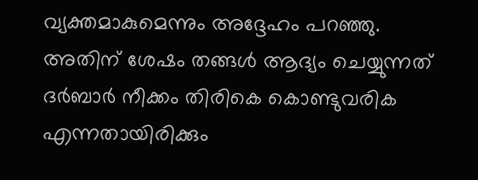വ്യക്തമാകുമെന്നും അദ്ദേഹം പറഞ്ഞു. അതിന് ശേഷം തങ്ങള്‍ ആദ്യം ചെയ്യുന്നത് ദര്‍ബാര്‍ നീക്കം തിരികെ കൊണ്ടുവരിക എന്നതായിരിക്കും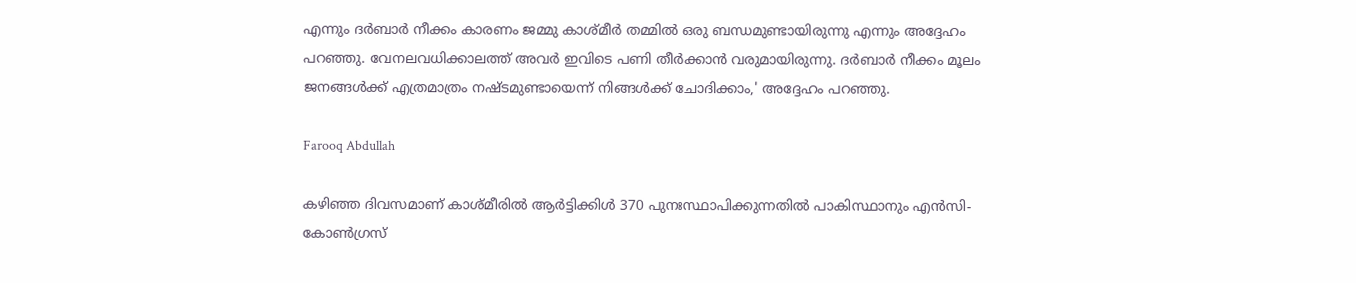എന്നും ദര്‍ബാര്‍ നീക്കം കാരണം ജമ്മു കാശ്മീര്‍ തമ്മില്‍ ഒരു ബന്ധമുണ്ടായിരുന്നു എന്നും അദ്ദേഹം പറഞ്ഞു. വേനലവധിക്കാലത്ത് അവര്‍ ഇവിടെ പണി തീര്‍ക്കാന്‍ വരുമായിരുന്നു. ദര്‍ബാര്‍ നീക്കം മൂലം ജനങ്ങള്‍ക്ക് എത്രമാത്രം നഷ്ടമുണ്ടായെന്ന് നിങ്ങള്‍ക്ക് ചോദിക്കാം,' അദ്ദേഹം പറഞ്ഞു.

Farooq Abdullah

കഴിഞ്ഞ ദിവസമാണ് കാശ്മീരില്‍ ആര്‍ട്ടിക്കിള്‍ 370 പുനഃസ്ഥാപിക്കുന്നതില്‍ പാകിസ്ഥാനും എന്‍സി-കോണ്‍ഗ്രസ്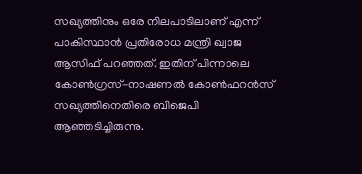സഖ്യത്തിനും ഒരേ നിലപാടിലാണ് എന്ന് പാകിസ്ഥാന്‍ പ്രതിരോധ മന്ത്രി ഖ്വാജ ആസിഫ് പറഞ്ഞത്. ഇതിന് പിന്നാലെ കോണ്‍ഗ്രസ്-നാഷണല്‍ കോണ്‍ഫറന്‍സ് സഖ്യത്തിനെതിരെ ബിജെപി ആഞ്ഞടിച്ചിരുന്നു.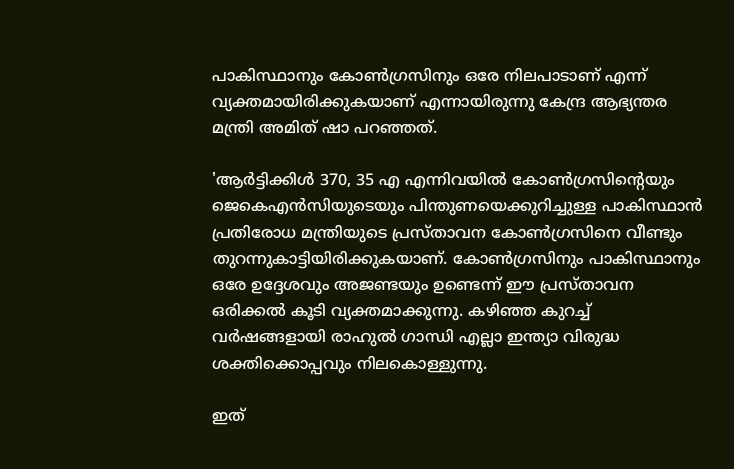പാകിസ്ഥാനും കോണ്‍ഗ്രസിനും ഒരേ നിലപാടാണ് എന്ന് വ്യക്തമായിരിക്കുകയാണ് എന്നായിരുന്നു കേന്ദ്ര ആഭ്യന്തര മന്ത്രി അമിത് ഷാ പറഞ്ഞത്.

'ആര്‍ട്ടിക്കിള്‍ 370, 35 എ എന്നിവയില്‍ കോണ്‍ഗ്രസിന്റെയും ജെകെഎന്‍സിയുടെയും പിന്തുണയെക്കുറിച്ചുള്ള പാകിസ്ഥാന്‍ പ്രതിരോധ മന്ത്രിയുടെ പ്രസ്താവന കോണ്‍ഗ്രസിനെ വീണ്ടും തുറന്നുകാട്ടിയിരിക്കുകയാണ്. കോണ്‍ഗ്രസിനും പാകിസ്ഥാനും ഒരേ ഉദ്ദേശവും അജണ്ടയും ഉണ്ടെന്ന് ഈ പ്രസ്താവന ഒരിക്കല്‍ കൂടി വ്യക്തമാക്കുന്നു. കഴിഞ്ഞ കുറച്ച് വര്‍ഷങ്ങളായി രാഹുല്‍ ഗാന്ധി എല്ലാ ഇന്ത്യാ വിരുദ്ധ ശക്തിക്കൊപ്പവും നിലകൊള്ളുന്നു.

ഇത്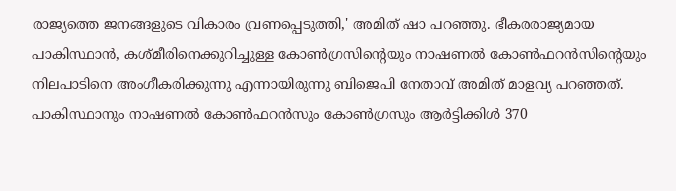രാജ്യത്തെ ജനങ്ങളുടെ വികാരം വ്രണപ്പെടുത്തി,' അമിത് ഷാ പറഞ്ഞു. ഭീകരരാജ്യമായ പാകിസ്ഥാന്‍, കശ്മീരിനെക്കുറിച്ചുള്ള കോണ്‍ഗ്രസിന്റെയും നാഷണല്‍ കോണ്‍ഫറന്‍സിന്റെയും നിലപാടിനെ അംഗീകരിക്കുന്നു എന്നായിരുന്നു ബിജെപി നേതാവ് അമിത് മാളവ്യ പറഞ്ഞത്. പാകിസ്ഥാനും നാഷണല്‍ കോണ്‍ഫറന്‍സും കോണ്‍ഗ്രസും ആര്‍ട്ടിക്കിള്‍ 370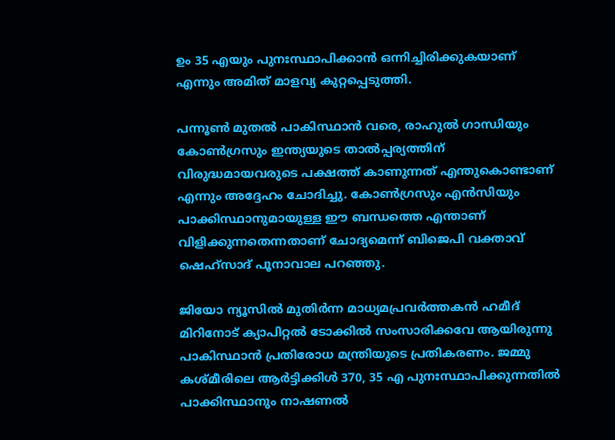ഉം 35 എയും പുനഃസ്ഥാപിക്കാന്‍ ഒന്നിച്ചിരിക്കുകയാണ് എന്നും അമിത് മാളവ്യ കുറ്റപ്പെടുത്തി.

പന്നൂണ്‍ മുതല്‍ പാകിസ്ഥാന്‍ വരെ, രാഹുല്‍ ഗാന്ധിയും കോണ്‍ഗ്രസും ഇന്ത്യയുടെ താല്‍പ്പര്യത്തിന് വിരുദ്ധമായവരുടെ പക്ഷത്ത് കാണുന്നത് എന്തുകൊണ്ടാണ് എന്നും അദ്ദേഹം ചോദിച്ചു. കോണ്‍ഗ്രസും എന്‍സിയും പാക്കിസ്ഥാനുമായുള്ള ഈ ബന്ധത്തെ എന്താണ് വിളിക്കുന്നതെന്നതാണ് ചോദ്യമെന്ന് ബിജെപി വക്താവ് ഷെഹ്സാദ് പൂനാവാല പറഞ്ഞു.

ജിയോ ന്യൂസില്‍ മുതിര്‍ന്ന മാധ്യമപ്രവര്‍ത്തകന്‍ ഹമീദ് മിറിനോട് ക്യാപിറ്റല്‍ ടോക്കില്‍ സംസാരിക്കവേ ആയിരുന്നു പാകിസ്ഥാന്‍ പ്രതിരോധ മന്ത്രിയുടെ പ്രതികരണം. ജമ്മു കശ്മീരിലെ ആര്‍ട്ടിക്കിള്‍ 370, 35 എ പുനഃസ്ഥാപിക്കുന്നതില്‍ പാക്കിസ്ഥാനും നാഷണല്‍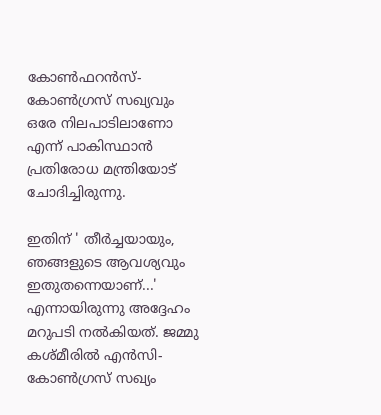കോണ്‍ഫറന്‍സ്-കോണ്‍ഗ്രസ് സഖ്യവും ഒരേ നിലപാടിലാണോ എന്ന് പാകിസ്ഥാന്‍ പ്രതിരോധ മന്ത്രിയോട് ചോദിച്ചിരുന്നു.

ഇതിന് ' തീര്‍ച്ചയായും, ഞങ്ങളുടെ ആവശ്യവും ഇതുതന്നെയാണ്...' എന്നായിരുന്നു അദ്ദേഹം മറുപടി നല്‍കിയത്. ജമ്മു കശ്മീരില്‍ എന്‍സി-കോണ്‍ഗ്രസ് സഖ്യം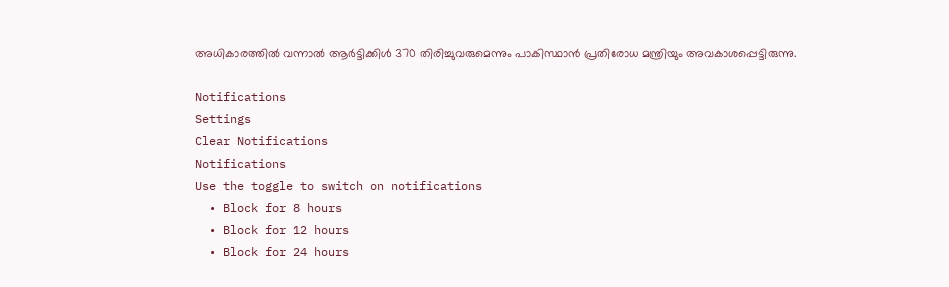അധികാരത്തില്‍ വന്നാല്‍ ആര്‍ട്ടിക്കിള്‍ 370 തിരിച്ചുവരുമെന്നും പാകിസ്ഥാന്‍ പ്രതിരോധ മന്ത്രിയും അവകാശപ്പെട്ടിരുന്നു.

Notifications
Settings
Clear Notifications
Notifications
Use the toggle to switch on notifications
  • Block for 8 hours
  • Block for 12 hours
  • Block for 24 hours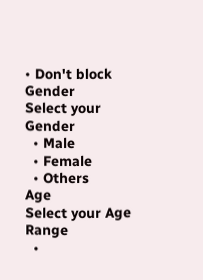• Don't block
Gender
Select your Gender
  • Male
  • Female
  • Others
Age
Select your Age Range
  •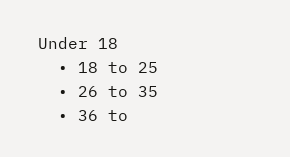Under 18
  • 18 to 25
  • 26 to 35
  • 36 to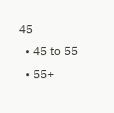45
  • 45 to 55
  • 55+